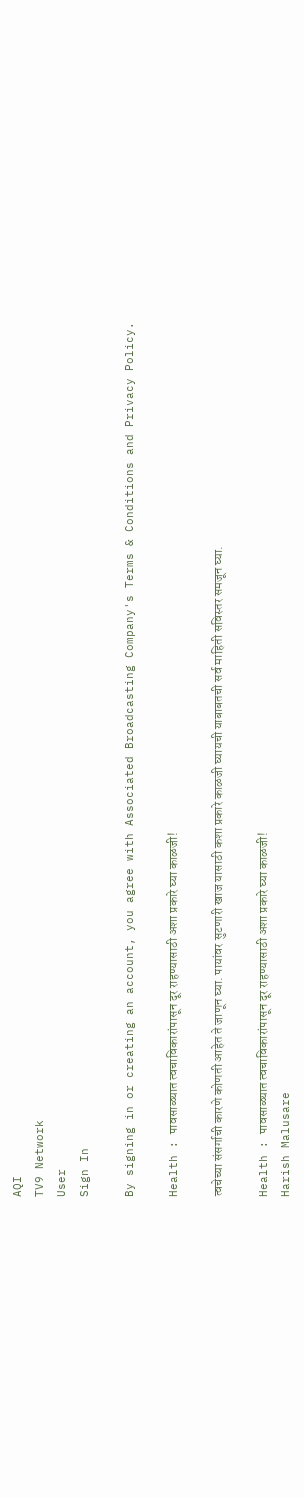AQI
TV9 Network
User
Sign In

By signing in or creating an account, you agree with Associated Broadcasting Company's Terms & Conditions and Privacy Policy.

Health : पावसाळ्यात त्वचाविकारांपासून दूर राहण्यासाठी अशा प्रकारे घ्या काळजी!

त्वचेच्या संसर्गाची कारणे कोणती आहेत ते जाणून घ्या. पायांवर सुटणारी खाज यासाठी कशा प्रकारे काळजी घ्यायची याबाबतची सर्व माहिती सविस्तर समजून घ्या.

Health : पावसाळ्यात त्वचाविकारांपासून दूर राहण्यासाठी अशा प्रकारे घ्या काळजी!
Harish Malusare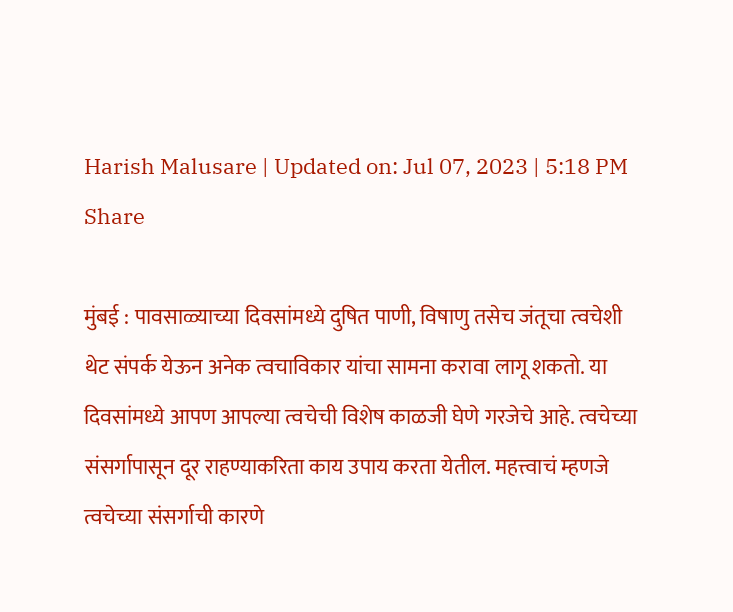Harish Malusare | Updated on: Jul 07, 2023 | 5:18 PM
Share

मुंबई : पावसाळ्याच्या दिवसांमध्ये दुषित पाणी, विषाणु तसेच जंतूचा त्वचेशी थेट संपर्क येऊन अनेक त्वचाविकार यांचा सामना करावा लागू शकतो. या दिवसांमध्ये आपण आपल्या त्वचेची विशेष काळजी घेणे गरजेचे आहे. त्वचेच्या संसर्गापासून दूर राहण्याकरिता काय उपाय करता येतील. महत्त्वाचं म्हणजे त्वचेच्या संसर्गाची कारणे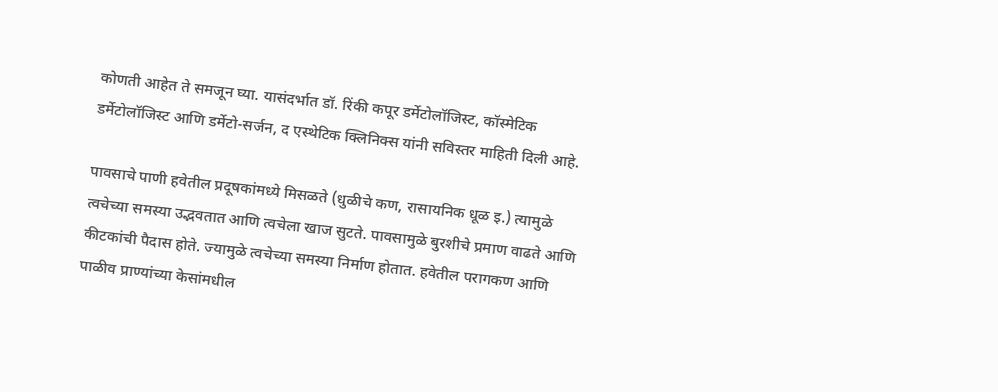कोणती आहेत ते समजून घ्या. यासंदर्भात डॉ. रिंकी कपूर डर्मेटोलॉजिस्ट, कॉस्मेटिक डर्मेटोलॉजिस्ट आणि डर्मेटो-सर्जन, द एस्थेटिक क्लिनिक्स यांनी सविस्तर माहिती दिली आहे.

पावसाचे पाणी हवेतील प्रदूषकांमध्ये मिसळते (धुळीचे कण, रासायनिक धूळ इ.) त्यामुळे त्वचेच्या समस्या उद्भवतात आणि त्वचेला खाज सुटते. पावसामुळे बुरशीचे प्रमाण वाढते आणि कीटकांची पैदास होते. ज्यामुळे त्वचेच्या समस्या निर्माण होतात. हवेतील परागकण आणि पाळीव प्राण्यांच्या केसांमधील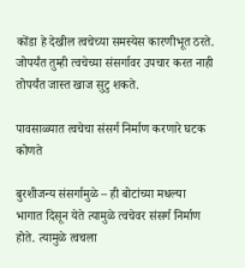कोंडा हे देखील त्वचेच्या समस्येस कारणीभूत ठरते. जोपर्यंत तुम्ही त्वचेच्या संसर्गावर उपचार करत नाही तोपर्यंत जास्त खाज सुटु शकते.

पावसाळ्यात त्वचेचा संसर्ग निर्माण करणारे घटक कोणते

बुरशीजन्य संसर्गामुळे – ही बोटांच्या मधल्या भागात दिसून येते त्यामुळे त्वचेवर संसर्ग निर्माण होते. त्यामुळे त्वचला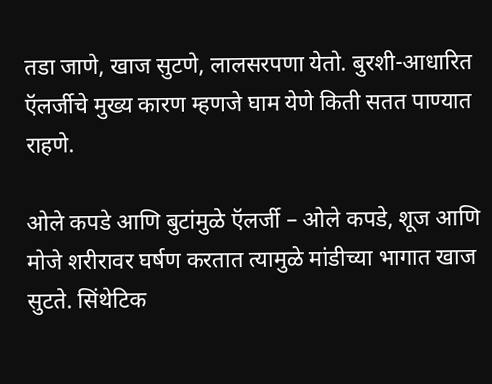तडा जाणे, खाज सुटणे, लालसरपणा येतो. बुरशी-आधारित ऍलर्जीचे मुख्य कारण म्हणजे घाम येणे किती सतत पाण्यात राहणे.

ओले कपडे आणि बुटांमुळे ऍलर्जी – ओले कपडे, शूज आणि मोजे शरीरावर घर्षण करतात त्यामुळे मांडीच्या भागात खाज सुटते. सिंथेटिक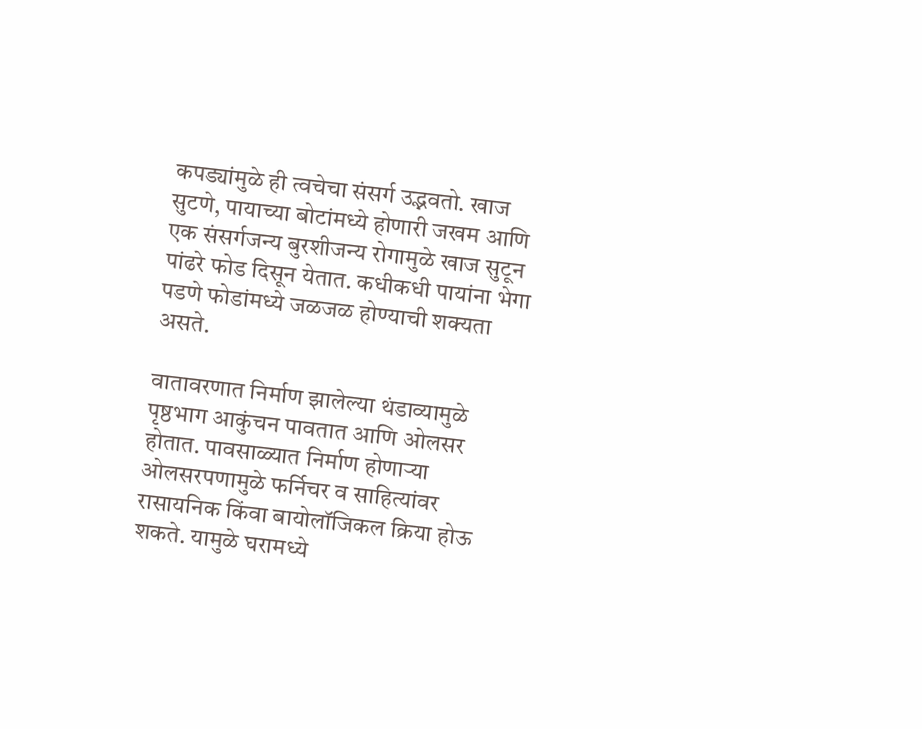कपड्यांमुळे ही त्वचेचा संसर्ग उद्भवतो. खाज सुटणे, पायाच्या बोटांमध्ये होणारी जखम आणि एक संसर्गजन्य बुरशीजन्य रोगामुळे खाज सुटून पांढरे फोड दिसून येतात. कधीकधी पायांना भेगा पडणे फोडांमध्ये जळजळ होण्याची शक्यता असते.

वातावरणात निर्माण झालेल्या थंडाव्यामुळे पृष्ठभाग आकुंचन पावतात आणि ओलसर होतात. पावसाळ्यात निर्माण होणाऱ्या ओलसरपणामुळे फर्निचर व साहित्यांवर रासायनिक किंवा बायोलॉजिकल क्रिया होऊ शकते. यामुळे घरामध्ये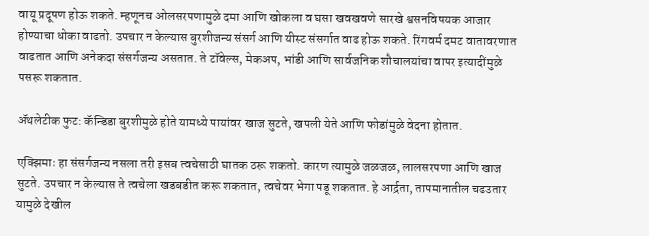वायू प्रदूषण होऊ शकते. म्हणूनच ओलसरपणामुळे दमा आणि खोकला व घसा खवखवणे सारखे श्वसनविषयक आजार होण्याचा धोका वाढतो. उपचार न केल्यास बुरशीजन्य संसर्ग आणि यीस्ट संसर्गात वाढ होऊ शकते. रिंगवर्म दमट वातावरणात वाढतात आणि अनेकदा संसर्गजन्य असतात. ते टॉवेल्स, मेकअप, भांडी आणि सार्वजनिक शौचालयांचा वापर इत्यादींमुळे पसरू शकतात.

ॲथलेटीक फुट: कॅन्डिडा बुरशीमुळे होते यामध्ये पायांवर खाज सुटते, खपली येते आणि फोडांमुळे वेदना होतात.

एक्झिमाः हा संसर्गजन्य नसला तरी इसब त्वचेसाठी घातक ठरू शकतो. कारण त्यामुळे जळजळ, लालसरपणा आणि खाज सुटते. उपचार न केल्यास ते त्वचेला खडबडीत करू शकतात, त्वचेवर भेगा पडू शकतात. हे आर्द्रता, तापमानातील चढउतार यामुळे देखील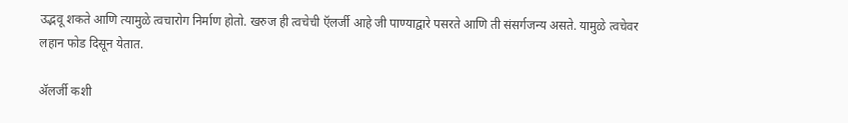उद्भवू शकते आणि त्यामुळे त्वचारोग निर्माण होतो. खरुज ही त्वचेची ऍलर्जी आहे जी पाण्याद्वारे पसरते आणि ती संसर्गजन्य असते. यामुळे त्वचेवर लहान फोड दिसून येतात.

ॲलर्जी कशी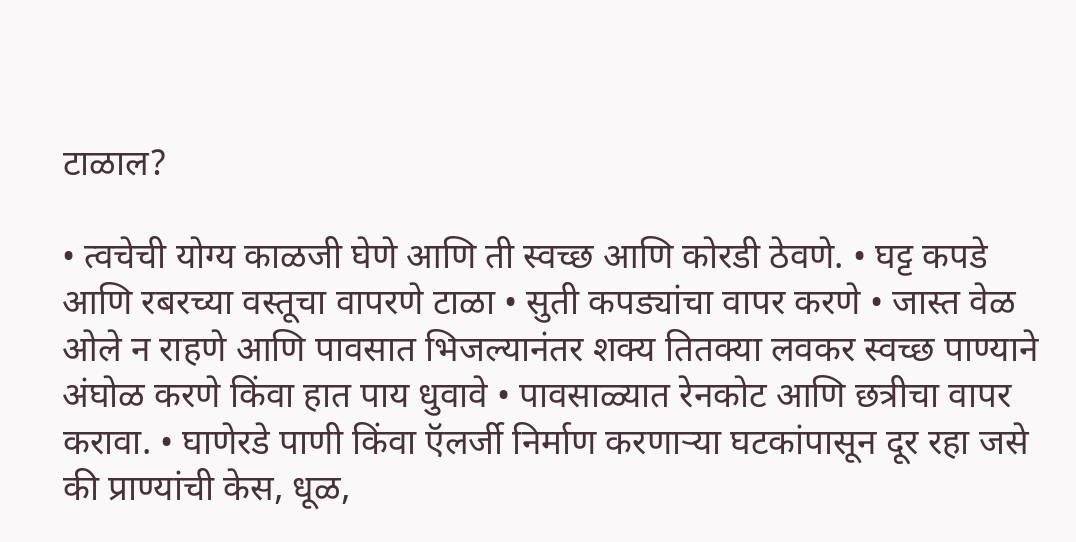टाळाल?

• त्वचेची योग्य काळजी घेणे आणि ती स्वच्छ आणि कोरडी ठेवणे. • घट्ट कपडे आणि रबरच्या वस्तूचा वापरणे टाळा • सुती कपड्यांचा वापर करणे • जास्त वेळ ओले न राहणे आणि पावसात भिजल्यानंतर शक्य तितक्या लवकर स्वच्छ पाण्याने अंघोळ करणे किंवा हात पाय धुवावे • पावसाळ्यात रेनकोट आणि छत्रीचा वापर करावा. • घाणेरडे पाणी किंवा ऍलर्जी निर्माण करणाऱ्या घटकांपासून दूर रहा जसे की प्राण्यांची केस, धूळ,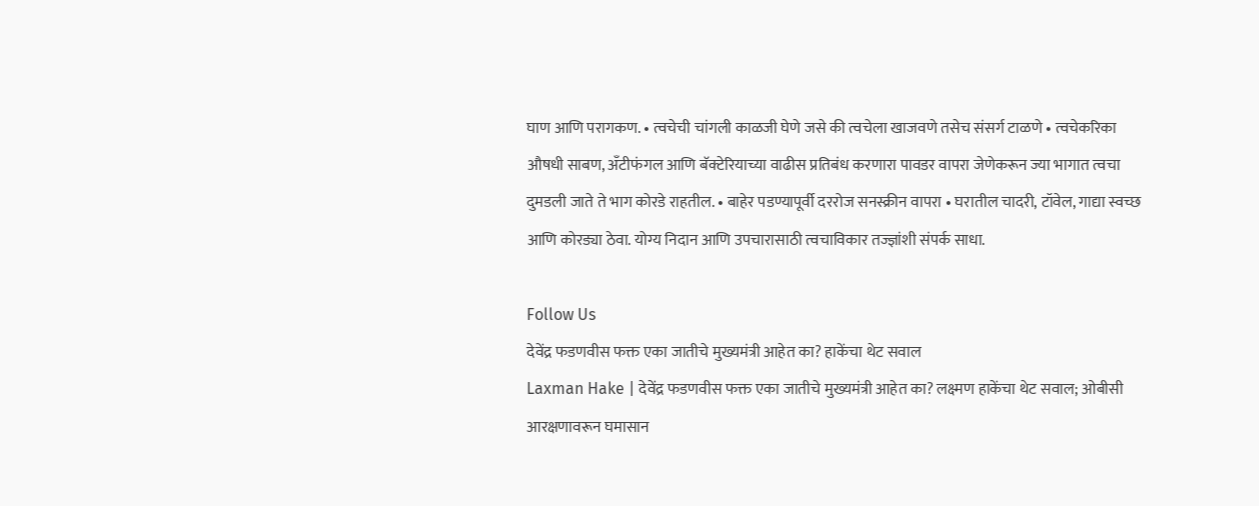घाण आणि परागकण. • त्वचेची चांगली काळजी घेणे जसे की त्वचेला खाजवणे तसेच संसर्ग टाळणे • त्वचेकरिका औषधी साबण, अँटीफंगल आणि बॅक्टेरियाच्या वाढीस प्रतिबंध करणारा पावडर वापरा जेणेकरून ज्या भागात त्वचा दुमडली जाते ते भाग कोरडे राहतील. • बाहेर पडण्यापूर्वी दररोज सनस्क्रीन वापरा • घरातील चादरी, टॉवेल, गाद्या स्वच्छ आणि कोरड्या ठेवा. योग्य निदान आणि उपचारासाठी त्वचाविकार तज्ज्ञांशी संपर्क साधा.

Follow Us
देवेंद्र फडणवीस फक्त एका जातीचे मुख्यमंत्री आहेत का? हाकेंचा थेट सवाल
Laxman Hake | देवेंद्र फडणवीस फक्त एका जातीचे मुख्यमंत्री आहेत का? लक्ष्मण हाकेंचा थेट सवाल; ओबीसी आरक्षणावरून घमासान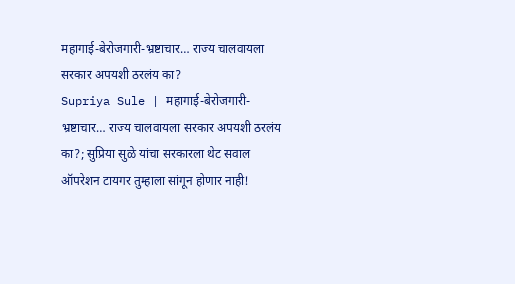महागाई-बेरोजगारी-भ्रष्टाचार… राज्य चालवायला सरकार अपयशी ठरलंय का?
Supriya Sule | महागाई-बेरोजगारी-भ्रष्टाचार… राज्य चालवायला सरकार अपयशी ठरलंय का?; सुप्रिया सुळे यांचा सरकारला थेट सवाल
ऑपरेशन टायगर तुम्हाला सांगून होणार नाही!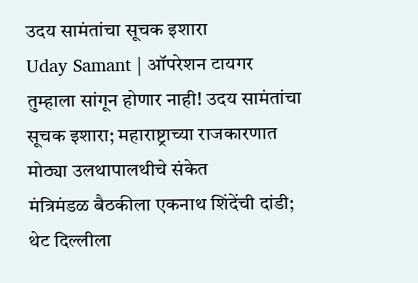उदय सामंतांचा सूचक इशारा
Uday Samant | ऑपरेशन टायगर तुम्हाला सांगून होणार नाही! उदय सामंतांचा सूचक इशारा; महाराष्ट्राच्या राजकारणात मोठ्या उलथापालथीचे संकेत
मंत्रिमंडळ बैठकीला एकनाथ शिंदेंची दांडी; थेट दिल्लीला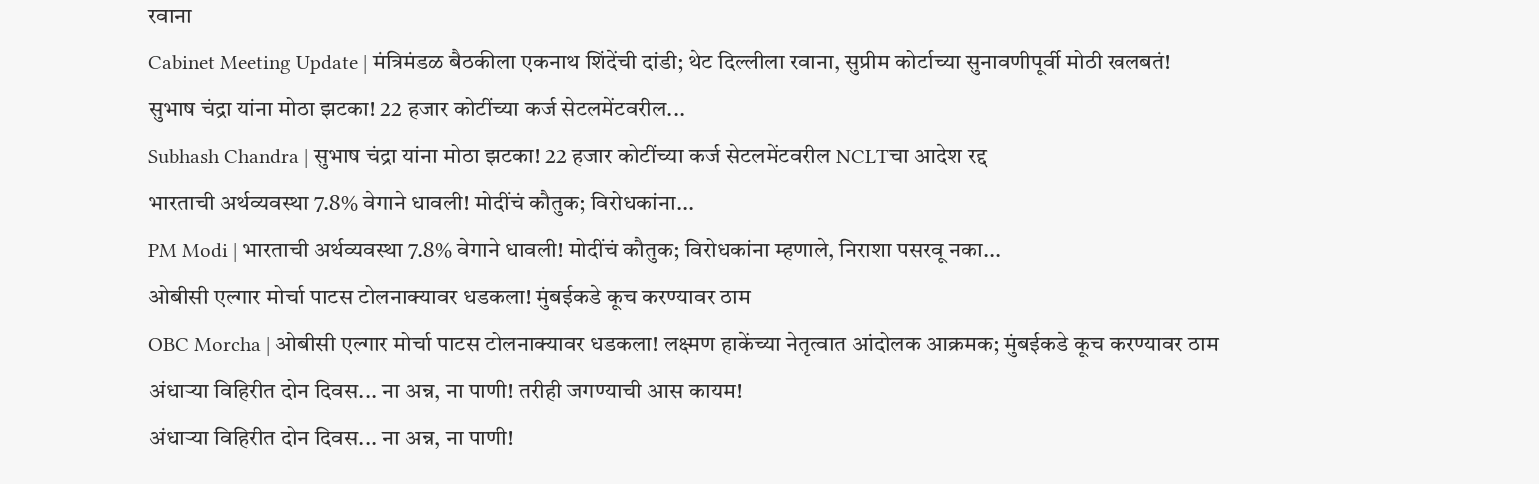रवाना
Cabinet Meeting Update | मंत्रिमंडळ बैठकीला एकनाथ शिंदेंची दांडी; थेट दिल्लीला रवाना, सुप्रीम कोर्टाच्या सुनावणीपूर्वी मोठी खलबतं!
सुभाष चंद्रा यांना मोठा झटका! 22 हजार कोटींच्या कर्ज सेटलमेंटवरील...
Subhash Chandra | सुभाष चंद्रा यांना मोठा झटका! 22 हजार कोटींच्या कर्ज सेटलमेंटवरील NCLTचा आदेश रद्द
भारताची अर्थव्यवस्था 7.8% वेगाने धावली! मोदींचं कौतुक; विरोधकांना...
PM Modi | भारताची अर्थव्यवस्था 7.8% वेगाने धावली! मोदींचं कौतुक; विरोधकांना म्हणाले, निराशा पसरवू नका...
ओबीसी एल्गार मोर्चा पाटस टोलनाक्यावर धडकला! मुंबईकडे कूच करण्यावर ठाम
OBC Morcha | ओबीसी एल्गार मोर्चा पाटस टोलनाक्यावर धडकला! लक्ष्मण हाकेंच्या नेतृत्वात आंदोलक आक्रमक; मुंबईकडे कूच करण्यावर ठाम
अंधाऱ्या विहिरीत दोन दिवस... ना अन्न, ना पाणी! तरीही जगण्याची आस कायम!
अंधाऱ्या विहिरीत दोन दिवस... ना अन्न, ना पाणी!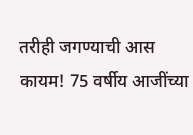तरीही जगण्याची आस कायम! 75 वर्षीय आजींच्या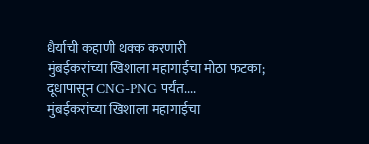धैर्याची कहाणी थक्क करणारी
मुंबईकरांच्या खिशाला महागाईचा मोठा फटका; दूधापासून CNG-PNG पर्यंत....
मुंबईकरांच्या खिशाला महागाईचा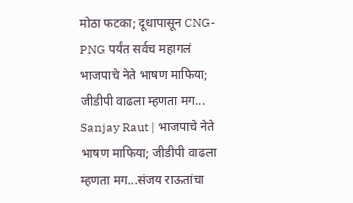मोठा फटका; दूधापासून CNG-PNG पर्यंत सर्वच महागलं
भाजपाचे नेते भाषण माफिया; जीडीपी वाढला म्हणता मग...
Sanjay Raut | भाजपाचे नेते भाषण माफिया; जीडीपी वाढला म्हणता मग...संजय राऊतांचा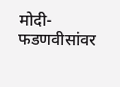मोदी-फडणवीसांवर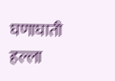घणाघाती हल्ला